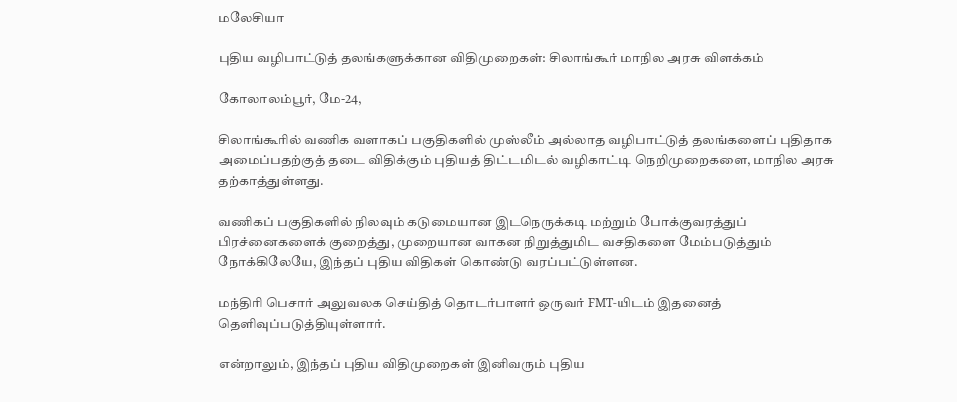மலேசியா

புதிய வழிபாட்டுத் தலங்களுக்கான விதிமுறைகள்: சிலாங்கூர் மாநில அரசு விளக்கம்

கோலாலம்பூர், மே-24,

சிலாங்கூரில் வணிக வளாகப் பகுதிகளில் முஸ்லீம் அல்லாத வழிபாட்டுத் தலங்களைப் புதிதாக அமைப்பதற்குத் தடை விதிக்கும் புதியத் திட்டமிடல் வழிகாட்டி நெறிமுறைகளை, மாநில அரசு தற்காத்துள்ளது.

வணிகப் பகுதிகளில் நிலவும் கடுமையான இடநெருக்கடி மற்றும் போக்குவரத்துப் பிரச்னைகளைக் குறைத்து, முறையான வாகன நிறுத்துமிட வசதிகளை மேம்படுத்தும் நோக்கிலேயே, இந்தப் புதிய விதிகள் கொண்டு வரப்பட்டுள்ளன.

மந்திரி பெசார் அலுவலக செய்தித் தொடர்பாளர் ஒருவர் FMT-யிடம் இதனைத் தெளிவுப்படுத்தியுள்ளார்.

என்றாலும், இந்தப் புதிய விதிமுறைகள் இனிவரும் புதிய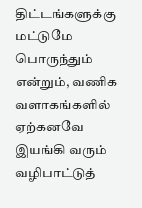திட்டங்களுக்கு மட்டுமே பொருந்தும் என்றும், வணிக வளாகங்களில் ஏற்கனவே இயங்கி வரும் வழிபாட்டுத்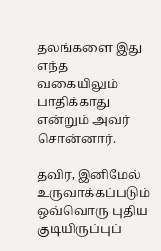தலங்களை இது எந்த வகையிலும் பாதிக்காது என்றும் அவர் சொன்னார்.

தவிர, இனிமேல் உருவாக்கப்படும் ஒவ்வொரு புதிய குடியிருப்புப்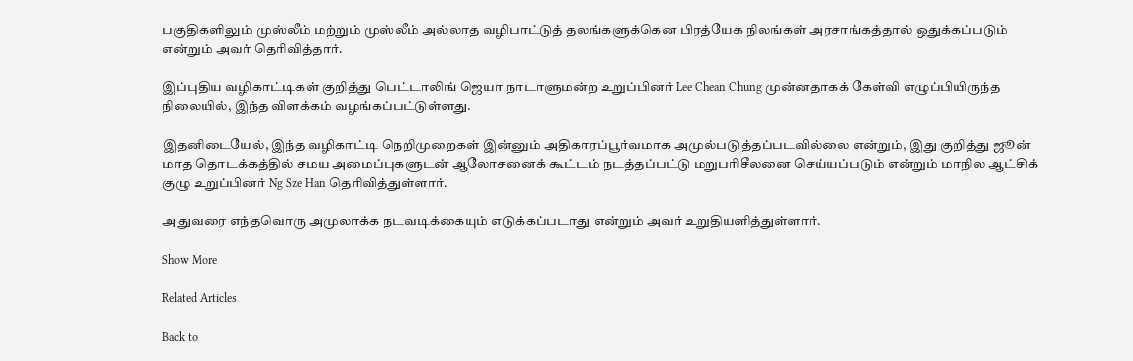பகுதிகளிலும் முஸ்லீம் மற்றும் முஸ்லீம் அல்லாத வழிபாட்டுத் தலங்களுக்கென பிரத்யேக நிலங்கள் அரசாங்கத்தால் ஒதுக்கப்படும் என்றும் அவர் தெரிவித்தார்.

இப்புதிய வழிகாட்டிகள் குறித்து பெட்டாலிங் ஜெயா நாடாளுமன்ற உறுப்பினர் Lee Chean Chung முன்னதாகக் கேள்வி எழுப்பியிருந்த நிலையில், இந்த விளக்கம் வழங்கப்பட்டுள்ளது.

இதனிடையேல், இந்த வழிகாட்டி நெறிமுறைகள் இன்னும் அதிகாரப்பூர்வமாக அமுல்படுத்தப்படவில்லை என்றும், இது குறித்து ஜூன் மாத தொடக்கத்தில் சமய அமைப்புகளுடன் ஆலோசனைக் கூட்டம் நடத்தப்பட்டு மறுபரிசீலனை செய்யப்படும் என்றும் மாநில ஆட்சிக் குழு உறுப்பினர் Ng Sze Han தெரிவித்துள்ளார்.

அதுவரை எந்தவொரு அமுலாக்க நடவடிக்கையும் எடுக்கப்படாது என்றும் அவர் உறுதியளித்துள்ளார்.

Show More

Related Articles

Back to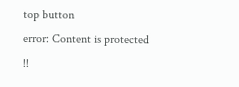top button
error: Content is protected !!